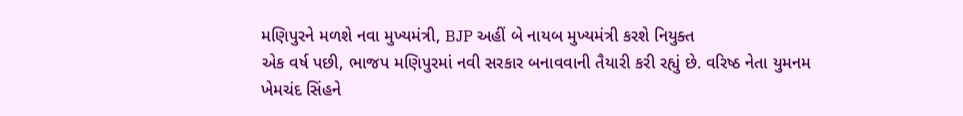મણિપુરને મળશે નવા મુખ્યમંત્રી, BJP અહીં બે નાયબ મુખ્યમંત્રી કરશે નિયુક્ત
એક વર્ષ પછી, ભાજપ મણિપુરમાં નવી સરકાર બનાવવાની તૈયારી કરી રહ્યું છે. વરિષ્ઠ નેતા યુમનમ ખેમચંદ સિંહને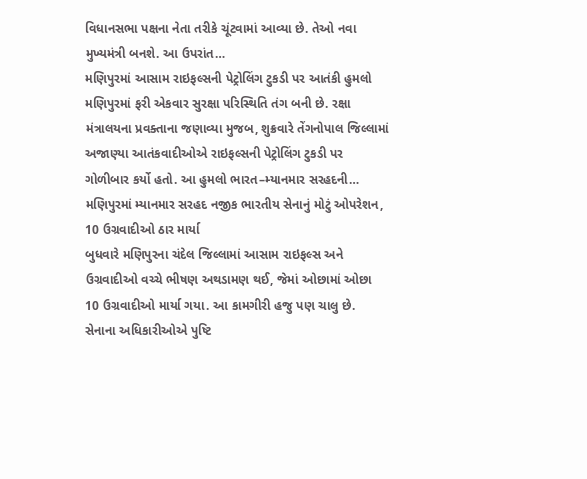વિધાનસભા પક્ષના નેતા તરીકે ચૂંટવામાં આવ્યા છે. તેઓ નવા મુખ્યમંત્રી બનશે. આ ઉપરાંત…
મણિપુરમાં આસામ રાઇફલ્સની પેટ્રોલિંગ ટુકડી પર આતંકી હુમલો
મણિપુરમાં ફરી એકવાર સુરક્ષા પરિસ્થિતિ તંગ બની છે. રક્ષા મંત્રાલયના પ્રવક્તાના જણાવ્યા મુજબ, શુક્રવારે તેંગનોપાલ જિલ્લામાં અજાણ્યા આતંકવાદીઓએ રાઇફલ્સની પેટ્રોલિંગ ટુકડી પર ગોળીબાર કર્યો હતો. આ હુમલો ભારત–મ્યાનમાર સરહદની…
મણિપુરમાં મ્યાનમાર સરહદ નજીક ભારતીય સેનાનું મોટું ઓપરેશન, 10 ઉગ્રવાદીઓ ઠાર માર્યા
બુધવારે મણિપુરના ચંદેલ જિલ્લામાં આસામ રાઇફલ્સ અને ઉગ્રવાદીઓ વચ્ચે ભીષણ અથડામણ થઈ, જેમાં ઓછામાં ઓછા 10 ઉગ્રવાદીઓ માર્યા ગયા. આ કામગીરી હજુ પણ ચાલુ છે. સેનાના અધિકારીઓએ પુષ્ટિ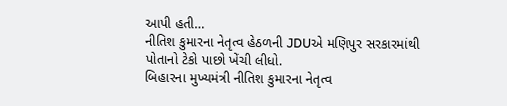આપી હતી…
નીતિશ કુમારના નેતૃત્વ હેઠળની JDUએ મણિપુર સરકારમાંથી પોતાનો ટેકો પાછો ખેંચી લીધો.
બિહારના મુખ્યમંત્રી નીતિશ કુમારના નેતૃત્વ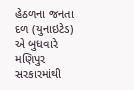હેઠળના જનતા દળ (યુનાઇટેડ) એ બુધવારે મણિપુર સરકારમાંથી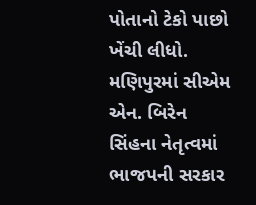પોતાનો ટેકો પાછો ખેંચી લીધો. મણિપુરમાં સીએમ એન. બિરેન સિંહના નેતૃત્વમાં ભાજપની સરકાર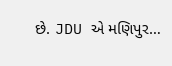છે. JDU એ મણિપુર…